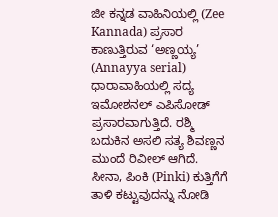ಜೀ ಕನ್ನಡ ವಾಹಿನಿಯಲ್ಲಿ (Zee Kannada) ಪ್ರಸಾರ ಕಾಣುತ್ತಿರುವ ‘ಅಣ್ಣಯ್ಯ’ (Annayya serial) ಧಾರಾವಾಹಿಯಲ್ಲಿ ಸದ್ಯ ಇಮೋಶನಲ್ ಎಪಿಸೋಡ್ ಪ್ರಸಾರವಾಗುತ್ತಿದೆ. ರಶ್ಮಿ ಬದುಕಿನ ಅಸಲಿ ಸತ್ಯ ಶಿವಣ್ಣನ ಮುಂದೆ ರಿವೀಲ್ ಆಗಿದೆ. ಸೀನಾ, ಪಿಂಕಿ (Pinki) ಕುತ್ತಿಗೆಗೆ ತಾಳಿ ಕಟ್ಟುವುದನ್ನು ನೋಡಿ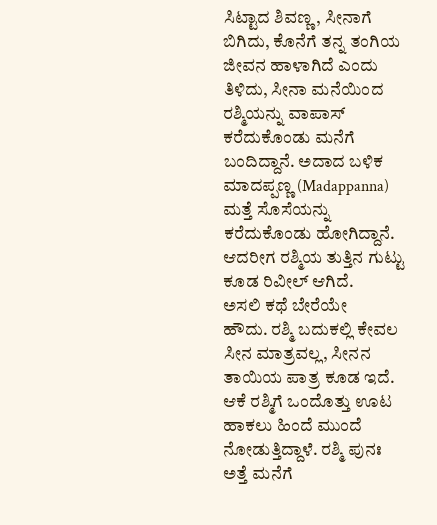ಸಿಟ್ಟಾದ ಶಿವಣ್ಣ, ಸೀನಾಗೆ ಬಿಗಿದು, ಕೊನೆಗೆ ತನ್ನ ತಂಗಿಯ ಜೀವನ ಹಾಳಾಗಿದೆ ಎಂದು ತಿಳಿದು, ಸೀನಾ ಮನೆಯಿಂದ ರಶ್ಮಿಯನ್ನು ವಾಪಾಸ್ ಕರೆದುಕೊಂಡು ಮನೆಗೆ ಬಂದಿದ್ದಾನೆ. ಅದಾದ ಬಳಿಕ ಮಾದಪ್ಪಣ್ಣ (Madappanna) ಮತ್ತೆ ಸೊಸೆಯನ್ನು ಕರೆದುಕೊಂಡು ಹೋಗಿದ್ದಾನೆ. ಆದರೀಗ ರಶ್ಮಿಯ ತುತ್ತಿನ ಗುಟ್ಟು ಕೂಡ ರಿವೀಲ್ ಆಗಿದೆ.
ಅಸಲಿ ಕಥೆ ಬೇರೆಯೇ
ಹೌದು. ರಶ್ಮಿ ಬದುಕಲ್ಲಿ ಕೇವಲ ಸೀನ ಮಾತ್ರವಲ್ಲ, ಸೀನನ ತಾಯಿಯ ಪಾತ್ರ ಕೂಡ ಇದೆ. ಆಕೆ ರಶ್ಮಿಗೆ ಒಂದೊತ್ತು ಊಟ ಹಾಕಲು ಹಿಂದೆ ಮುಂದೆ ನೋಡುತ್ತಿದ್ದಾಳೆ. ರಶ್ಮಿ ಪುನಃ ಅತ್ತೆ ಮನೆಗೆ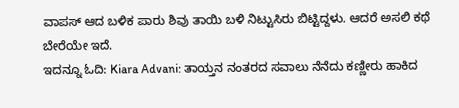ವಾಪಸ್ ಆದ ಬಳಿಕ ಪಾರು ಶಿವು ತಾಯಿ ಬಳಿ ನಿಟ್ಟುಸಿರು ಬಿಟ್ಟಿದ್ದಳು. ಆದರೆ ಅಸಲಿ ಕಥೆ ಬೇರೆಯೇ ಇದೆ.
ಇದನ್ನೂ ಓದಿ: Kiara Advani: ತಾಯ್ತನ ನಂತರದ ಸವಾಲು ನೆನೆದು ಕಣ್ಣೀರು ಹಾಕಿದ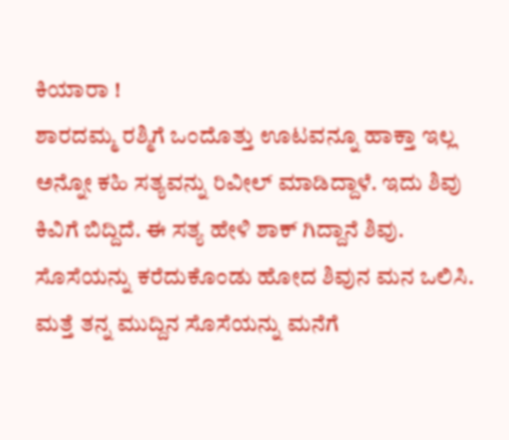ಕಿಯಾರಾ !
ಶಾರದಮ್ಮ ರಶ್ಮಿಗೆ ಒಂದೊತ್ತು ಊಟವನ್ನೂ ಹಾಕ್ತಾ ಇಲ್ಲ ಅನ್ನೋ ಕಹಿ ಸತ್ಯವನ್ನು ರಿವೀಲ್ ಮಾಡಿದ್ದಾಳೆ. ಇದು ಶಿವು ಕಿವಿಗೆ ಬಿದ್ದಿದೆ. ಈ ಸತ್ಯ ಹೇಳಿ ಶಾಕ್ ಗಿದ್ದಾನೆ ಶಿವು.
ಸೊಸೆಯನ್ನು ಕರೆದುಕೊಂಡು ಹೋದ ಶಿವುನ ಮನ ಒಲಿಸಿ. ಮತ್ತೆ ತನ್ನ ಮುದ್ದಿನ ಸೊಸೆಯನ್ನು ಮನೆಗೆ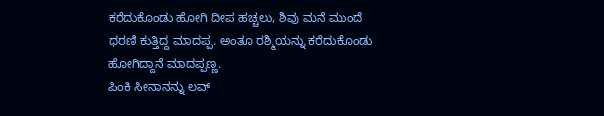ಕರೆದುಕೊಂಡು ಹೋಗಿ ದೀಪ ಹಚ್ಚಲು, ಶಿವು ಮನೆ ಮುಂದೆ ಧರಣಿ ಕುತ್ತಿದ್ದ ಮಾದಪ್ಪ. ಅಂತೂ ರಶ್ಮಿಯನ್ನು ಕರೆದುಕೊಂಡು ಹೋಗಿದ್ದಾನೆ ಮಾದಪ್ಪಣ್ಣ.
ಪಿಂಕಿ ಸೀನಾನನ್ನು ಲವ್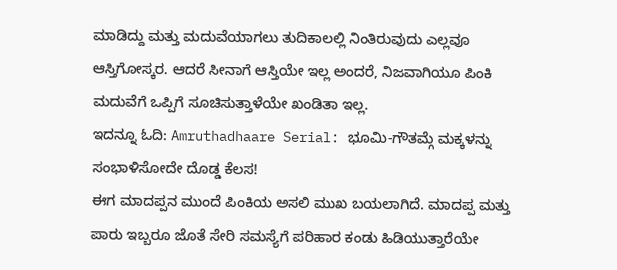ಮಾಡಿದ್ದು ಮತ್ತು ಮದುವೆಯಾಗಲು ತುದಿಕಾಲಲ್ಲಿ ನಿಂತಿರುವುದು ಎಲ್ಲವೂ ಆಸ್ತಿಗೋಸ್ಕರ. ಆದರೆ ಸೀನಾಗೆ ಆಸ್ತಿಯೇ ಇಲ್ಲ ಅಂದರೆ, ನಿಜವಾಗಿಯೂ ಪಿಂಕಿ ಮದುವೆಗೆ ಒಪ್ಪಿಗೆ ಸೂಚಿಸುತ್ತಾಳೆಯೇ ಖಂಡಿತಾ ಇಲ್ಲ.
ಇದನ್ನೂ ಓದಿ: Amruthadhaare Serial: ಭೂಮಿ-ಗೌತಮ್ಗೆ ಮಕ್ಕಳನ್ನು ಸಂಭಾಳಿಸೋದೇ ದೊಡ್ಡ ಕೆಲಸ!
ಈಗ ಮಾದಪ್ಪನ ಮುಂದೆ ಪಿಂಕಿಯ ಅಸಲಿ ಮುಖ ಬಯಲಾಗಿದೆ. ಮಾದಪ್ಪ ಮತ್ತು ಪಾರು ಇಬ್ಬರೂ ಜೊತೆ ಸೇರಿ ಸಮಸ್ಯೆಗೆ ಪರಿಹಾರ ಕಂಡು ಹಿಡಿಯುತ್ತಾರೆಯೇ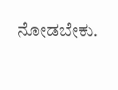ನೋಡಬೇಕು.